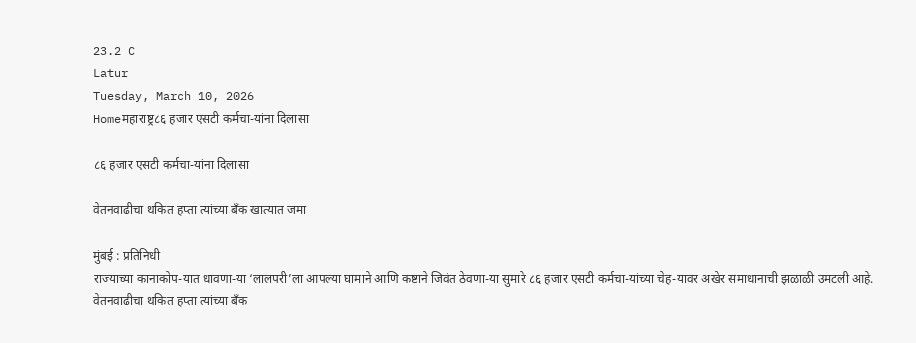23.2 C
Latur
Tuesday, March 10, 2026
Homeमहाराष्ट्र८६ हजार एसटी कर्मचा-यांना दिलासा

८६ हजार एसटी कर्मचा-यांना दिलासा

वेतनवाढीचा थकित हप्ता त्यांच्या बँक खात्यात जमा

मुंबई : प्रतिनिधी
राज्याच्या कानाकोप-यात धावणा-या ‘लालपरी’ला आपल्या घामाने आणि कष्टाने जिवंत ठेवणा-या सुमारे ८६ हजार एसटी कर्मचा-यांच्या चेह-यावर अखेर समाधानाची झळाळी उमटली आहे. वेतनवाढीचा थकित हप्ता त्यांच्या बँक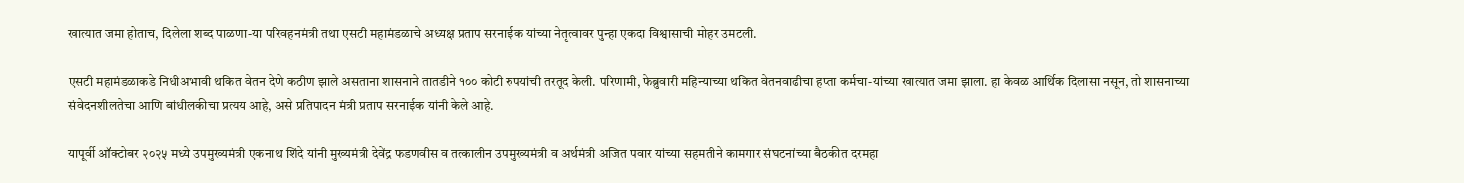खात्यात जमा होताच, दिलेला शब्द पाळणा-या परिवहनमंत्री तथा एसटी महामंडळाचे अध्यक्ष प्रताप सरनाईक यांच्या नेतृत्वावर पुन्हा एकदा विश्वासाची मोहर उमटली.

एसटी महामंडळाकडे निधीअभावी थकित वेतन देणे कठीण झाले असताना शासनाने तातडीने १०० कोटी रुपयांची तरतूद केली. परिणामी, फेब्रुवारी महिन्याच्या थकित वेतनवाढीचा हप्ता कर्मचा-यांच्या खात्यात जमा झाला. हा केवळ आर्थिक दिलासा नसून, तो शासनाच्या संवेदनशीलतेचा आणि बांधीलकीचा प्रत्यय आहे, असे प्रतिपादन मंत्री प्रताप सरनाईक यांनी केले आहे.

यापूर्वी ऑक्टोबर २०२५ मध्ये उपमुख्यमंत्री एकनाथ शिंदे यांनी मुख्यमंत्री देवेंद्र फडणवीस व तत्कालीन उपमुख्यमंत्री व अर्थमंत्री अजित पवार यांच्या सहमतीने कामगार संघटनांच्या बैठकीत दरमहा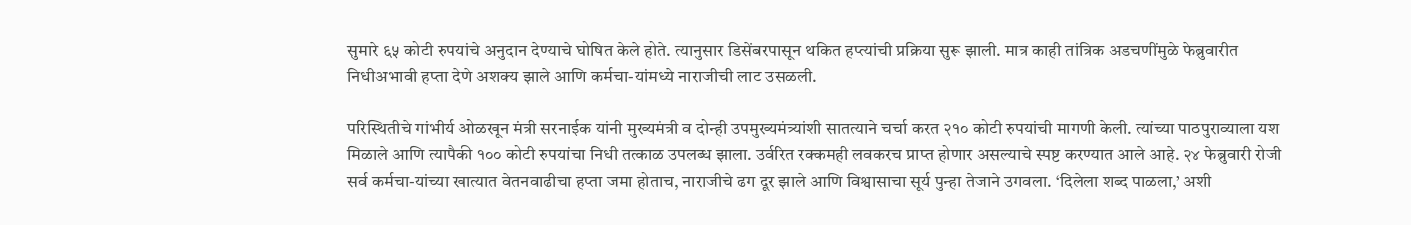सुमारे ६५ कोटी रुपयांचे अनुदान देण्याचे घोषित केले होते. त्यानुसार डिसेंबरपासून थकित हप्त्यांची प्रक्रिया सुरू झाली. मात्र काही तांत्रिक अडचणींमुळे फेब्रुवारीत निधीअभावी हप्ता देणे अशक्य झाले आणि कर्मचा-यांमध्ये नाराजीची लाट उसळली.

परिस्थितीचे गांभीर्य ओळखून मंत्री सरनाईक यांनी मुख्यमंत्री व दोन्ही उपमुख्यमंत्र्यांशी सातत्याने चर्चा करत २१० कोटी रुपयांची मागणी केली. त्यांच्या पाठपुराव्याला यश मिळाले आणि त्यापैकी १०० कोटी रुपयांचा निधी तत्काळ उपलब्ध झाला. उर्वरित रक्कमही लवकरच प्राप्त होणार असल्याचे स्पष्ट करण्यात आले आहे. २४ फेब्रुवारी रोजी सर्व कर्मचा-यांच्या खात्यात वेतनवाढीचा हप्ता जमा होताच, नाराजीचे ढग दूर झाले आणि विश्वासाचा सूर्य पुन्हा तेजाने उगवला. ‘दिलेला शब्द पाळला,’ अशी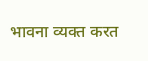भावना व्यक्त करत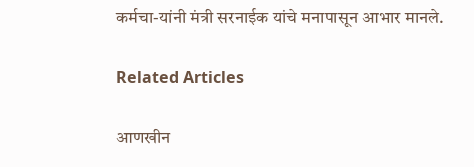कर्मचा-यांनी मंत्री सरनाईक यांचे मनापासून आभार मानले.

Related Articles

आणखीन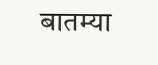बातम्या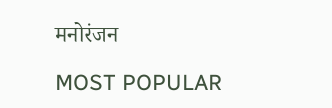मनोरंजन

MOST POPULAR